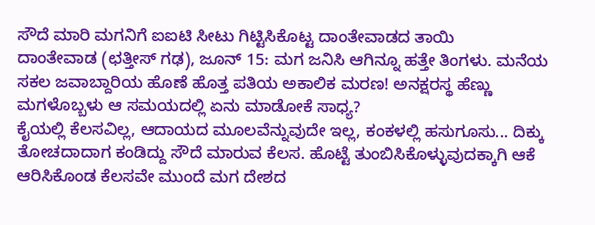ಸೌದೆ ಮಾರಿ ಮಗನಿಗೆ ಐಐಟಿ ಸೀಟು ಗಿಟ್ಟಿಸಿಕೊಟ್ಟ ದಾಂತೇವಾಡದ ತಾಯಿ
ದಾಂತೇವಾಡ (ಛತ್ತೀಸ್ ಗಢ), ಜೂನ್ 15: ಮಗ ಜನಿಸಿ ಆಗಿನ್ನೂ ಹತ್ತೇ ತಿಂಗಳು. ಮನೆಯ ಸಕಲ ಜವಾಬ್ದಾರಿಯ ಹೊಣೆ ಹೊತ್ತ ಪತಿಯ ಅಕಾಲಿಕ ಮರಣ! ಅನಕ್ಷರಸ್ಥ ಹೆಣ್ಣು ಮಗಳೊಬ್ಬಳು ಆ ಸಮಯದಲ್ಲಿ ಏನು ಮಾಡೋಕೆ ಸಾಧ್ಯ?
ಕೈಯಲ್ಲಿ ಕೆಲಸವಿಲ್ಲ, ಆದಾಯದ ಮೂಲವೆನ್ನುವುದೇ ಇಲ್ಲ, ಕಂಕಳಲ್ಲಿ ಹಸುಗೂಸು... ದಿಕ್ಕು ತೋಚದಾದಾಗ ಕಂಡಿದ್ದು ಸೌದೆ ಮಾರುವ ಕೆಲಸ. ಹೊಟ್ಟೆ ತುಂಬಿಸಿಕೊಳ್ಳುವುದಕ್ಕಾಗಿ ಆಕೆ ಆರಿಸಿಕೊಂಡ ಕೆಲಸವೇ ಮುಂದೆ ಮಗ ದೇಶದ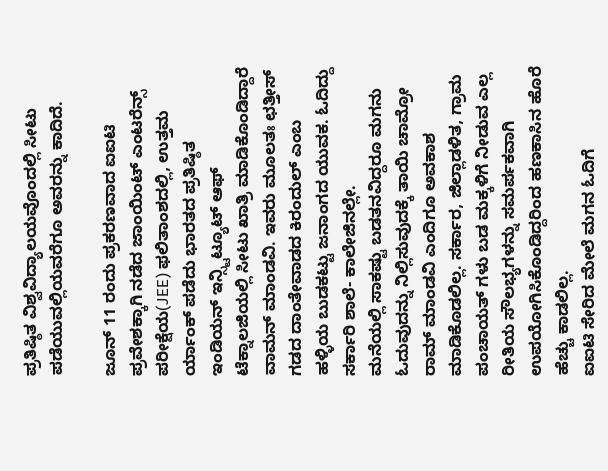ಪ್ರತಿಷ್ಠಿತ ವಿಶ್ವವಿದ್ಯಾಲಯವೊಂದಲ್ಲಿ ಸೀಟು ಪಡೆಯುವಲ್ಲಿಯವರೆಗೂ ಅವರನ್ನು ಕಾದಿದೆ.

ಜೂನ್ 11 ರಂದು ಪ್ರಕರಣವಾದ ಐಐಟಿ ಪ್ರವೇಶಕ್ಕಾಗಿ ನಡೆದ ಜಾಂಯಿಂಟ್ ಎಂಟರೆನ್ಸ್ ಪರೀಕ್ಷೆಯ(JEE) ಫಲಿತಾಂಶದಲ್ಲಿ, ಉತ್ತಮ ರ್ಯಾಂಕ್ ಪಡೆದು ಭಾರತದ ಪ್ರತಿಷ್ಠಿತ ಇಂಡಿಯನ್ ಇನ್ಸ್ಟಿಟ್ಯೂಟ್ ಆಫ್ ಟೆಕ್ನಾಲಜಿಯಲ್ಲಿ ಸೀಟು ಖಾತ್ರಿ ಮಾಡಿಕೊಂಡಿದ್ದಾರೆ ವಾಮನ್ ಮಾಂಡವಿ. ಇವರು ಮೂಲತಃ ಛತ್ತೀಸ್ ಗಡದ ದಾಂತೇವಾಡದ ಕಿರಂದುಲ್ ಎಂಬ ಹಳ್ಳಿಯ ಬುಡಕಟ್ಟು ಜನಾಂಗದ ಯುವಕ. ಓದಿದ್ದು ಸರ್ಕಾರಿ ಶಾಲೆ- ಕಾಲೇಜಿನಲ್ಲೇ.
ಮನೆಯಲ್ಲಿ ಸಾಕಷ್ಟು ಬಡತನವಿದ್ದರೂ ಮಗನು ಓದುವುದನ್ನು ನಿಲ್ಲಿಸುವುದಕ್ಕೆ ತಾಯಿ ಚಾಮ್ರೋ ರಾಮ್ ಮಾಂಡವಿ ಎಂದಿಗೂ ಅವಕಾಶ ಮಾಡಿಕೊಡಲಿಲ್ಲ. ಸರ್ಕಾರ, ಜಿಲ್ಲಾಡಳಿತ, ಗ್ರಾಮ ಪಂಚಾಯತ್ ಗಳು ಬಡ ಮಕ್ಕಳಿಗೆ ನೀಡುವ ಎಲ್ಲ ರೀತಿಯ ಸೌಲಭ್ಯಗಳನ್ನು ಸಮರ್ಪಕವಾಗಿ ಉಪಯೋಗಿಸಿಕೊಂಡಿದ್ದರಿಂದ ಹಣಕಾಸಿನ ಹೊರೆ ಹೆಚ್ಚು ಕಾಡಲಿಲ್ಲ.
ಐಐಟಿ ಸೇರಿದ ಮೇಲೆ ಮಗನ ಓದಿಗೆ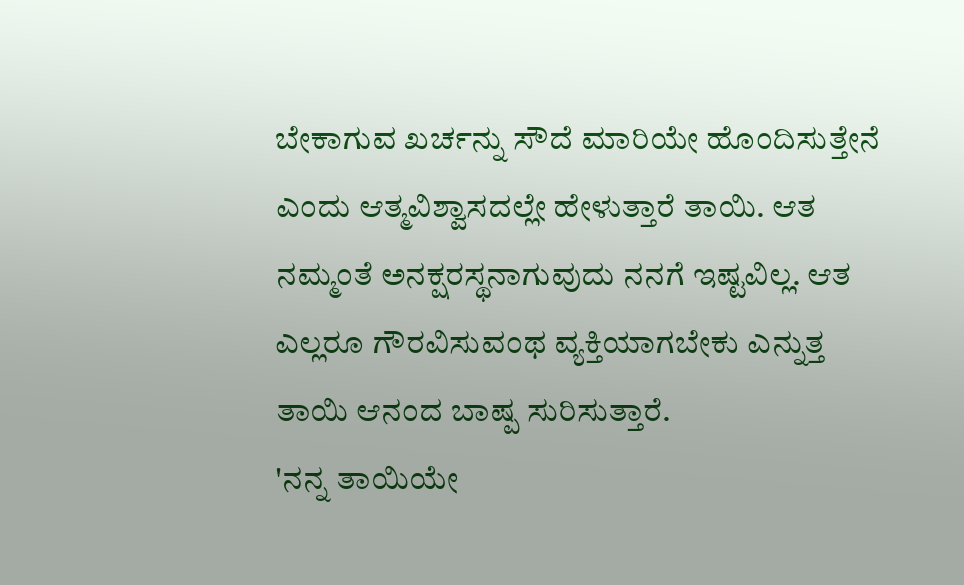ಬೇಕಾಗುವ ಖರ್ಚನ್ನು ಸೌದೆ ಮಾರಿಯೇ ಹೊಂದಿಸುತ್ತೇನೆ ಎಂದು ಆತ್ಮವಿಶ್ವಾಸದಲ್ಲೇ ಹೇಳುತ್ತಾರೆ ತಾಯಿ. ಆತ ನಮ್ಮಂತೆ ಅನಕ್ಷರಸ್ಥನಾಗುವುದು ನನಗೆ ಇಷ್ಟವಿಲ್ಲ. ಆತ ಎಲ್ಲರೂ ಗೌರವಿಸುವಂಥ ವ್ಯಕ್ತಿಯಾಗಬೇಕು ಎನ್ನುತ್ತ ತಾಯಿ ಆನಂದ ಬಾಷ್ಪ ಸುರಿಸುತ್ತಾರೆ.
'ನನ್ನ ತಾಯಿಯೇ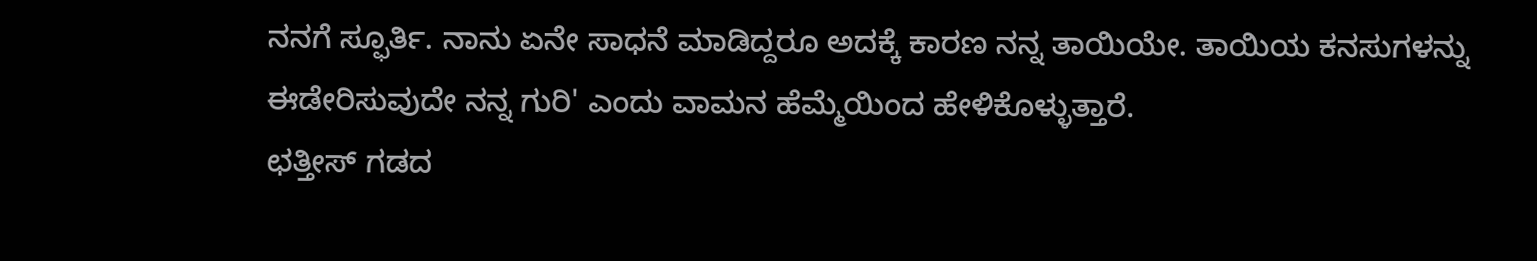ನನಗೆ ಸ್ಫೂರ್ತಿ. ನಾನು ಏನೇ ಸಾಧನೆ ಮಾಡಿದ್ದರೂ ಅದಕ್ಕೆ ಕಾರಣ ನನ್ನ ತಾಯಿಯೇ. ತಾಯಿಯ ಕನಸುಗಳನ್ನು ಈಡೇರಿಸುವುದೇ ನನ್ನ ಗುರಿ' ಎಂದು ವಾಮನ ಹೆಮ್ಮೆಯಿಂದ ಹೇಳಿಕೊಳ್ಳುತ್ತಾರೆ.
ಛತ್ತೀಸ್ ಗಡದ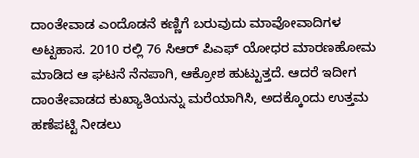ದಾಂತೇವಾಡ ಎಂದೊಡನೆ ಕಣ್ಣಿಗೆ ಬರುವುದು ಮಾವೋವಾದಿಗಳ ಅಟ್ಟಹಾಸ. 2010 ರಲ್ಲಿ 76 ಸಿಆರ್ ಪಿಎಫ್ ಯೋಧರ ಮಾರಣಹೋಮ ಮಾಡಿದ ಆ ಘಟನೆ ನೆನಪಾಗಿ, ಆಕ್ರೋಶ ಹುಟ್ಟುತ್ತದೆ. ಆದರೆ ಇದೀಗ ದಾಂತೇವಾಡದ ಕುಖ್ಯಾತಿಯನ್ನು ಮರೆಯಾಗಿಸಿ, ಅದಕ್ಕೊಂದು ಉತ್ತಮ ಹಣೆಪಟ್ಟಿ ನೀಡಲು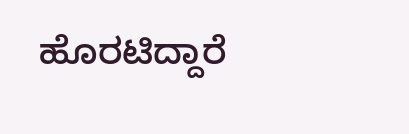ಹೊರಟಿದ್ದಾರೆ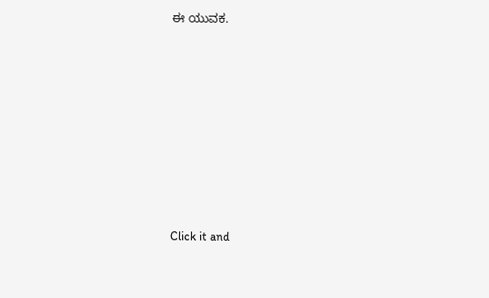ಈ ಯುವಕ.












Click it and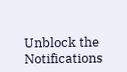Unblock the Notifications